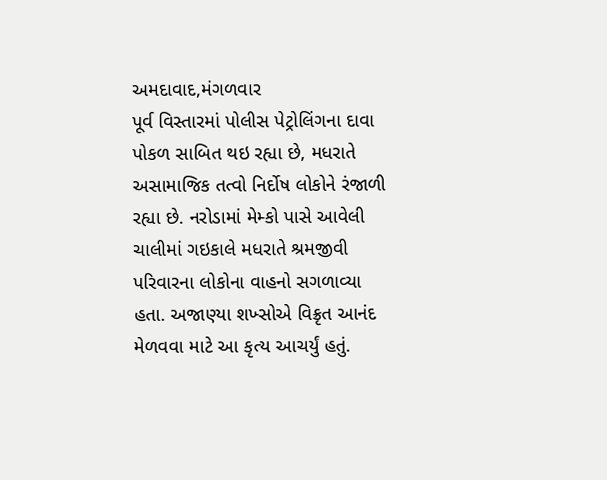અમદાવાદ,મંગળવાર
પૂર્વ વિસ્તારમાં પોલીસ પેટ્રોલિંગના દાવા પોકળ સાબિત થઇ રહ્યા છે, મધરાતે અસામાજિક તત્વો નિર્દોષ લોકોને રંજાળી રહ્યા છે. નરોડામાં મેમ્કો પાસે આવેલી ચાલીમાં ગઇકાલે મધરાતે શ્રમજીવી પરિવારના લોકોના વાહનો સગળાવ્યા હતા. અજાણ્યા શખ્સોએ વિક્રૃત આનંદ મેળવવા માટે આ કૃત્ય આચર્યું હતું.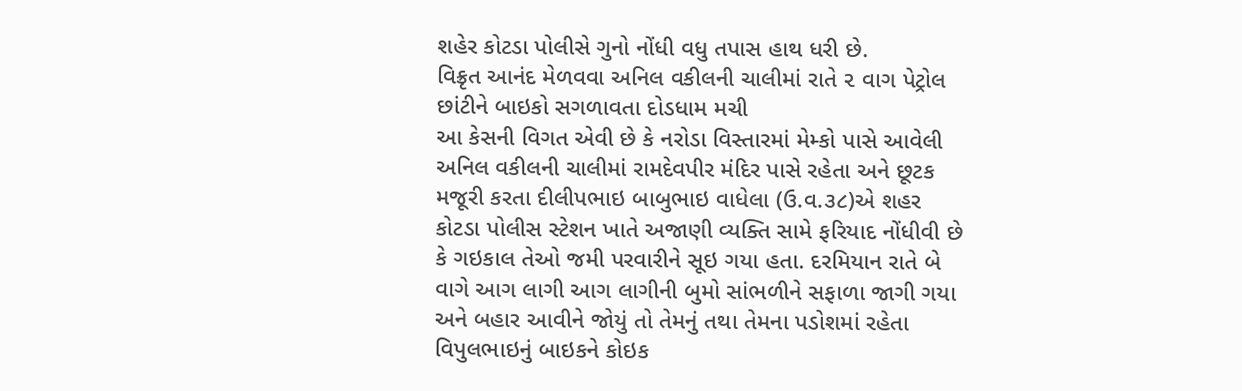શહેર કોટડા પોલીસે ગુનો નોંધી વધુ તપાસ હાથ ધરી છે.
વિક્રૃત આનંદ મેળવવા અનિલ વકીલની ચાલીમાં રાતે ૨ વાગ પેટ્રોલ છાંટીને બાઇકો સગળાવતા દોડધામ મચી
આ કેસની વિગત એવી છે કે નરોડા વિસ્તારમાં મેમ્કો પાસે આવેલી અનિલ વકીલની ચાલીમાં રામદેવપીર મંદિર પાસે રહેતા અને છૂટક મજૂરી કરતા દીલીપભાઇ બાબુભાઇ વાધેલા (ઉ.વ.૩૮)એ શહર કોટડા પોલીસ સ્ટેશન ખાતે અજાણી વ્યક્તિ સામે ફરિયાદ નોંધીવી છે કે ગઇકાલ તેઓ જમી પરવારીને સૂઇ ગયા હતા. દરમિયાન રાતે બે વાગે આગ લાગી આગ લાગીની બુમો સાંભળીને સફાળા જાગી ગયા અને બહાર આવીને જોયું તો તેમનું તથા તેમના પડોશમાં રહેતા વિપુલભાઇનું બાઇકને કોઇક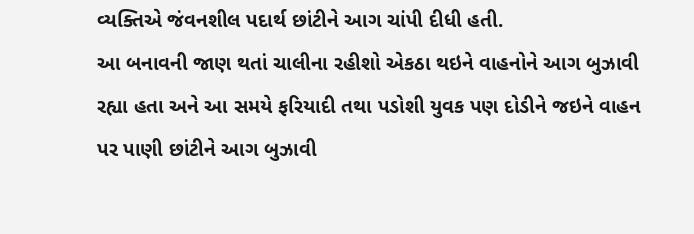વ્યક્તિએ જંવનશીલ પદાર્થ છાંટીને આગ ચાંપી દીધી હતી.
આ બનાવની જાણ થતાં ચાલીના રહીશો એકઠા થઇને વાહનોને આગ બુઝાવી રહ્યા હતા અને આ સમયે ફરિયાદી તથા પડોશી યુવક પણ દોડીને જઇને વાહન પર પાણી છાંટીને આગ બુઝાવી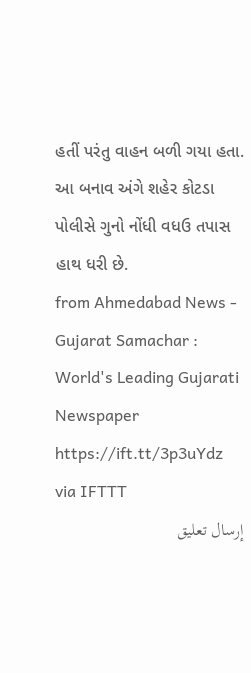હતીં પરંતુ વાહન બળી ગયા હતા. આ બનાવ અંગે શહેર કોટડા પોલીસે ગુનો નોંધી વધઉ તપાસ હાથ ધરી છે.
from Ahmedabad News - Gujarat Samachar : World's Leading Gujarati Newspaper https://ift.tt/3p3uYdz
via IFTTT
إرسال تعليق